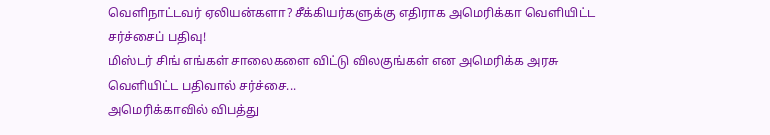வெளிநாட்டவர் ஏலியன்களா? சீக்கியர்களுக்கு எதிராக அமெரிக்கா வெளியிட்ட சர்ச்சைப் பதிவு!
மிஸ்டர் சிங் எங்கள் சாலைகளை விட்டு விலகுங்கள் என அமெரிக்க அரசு வெளியிட்ட பதிவால் சர்ச்சை...
அமெரிக்காவில் விபத்து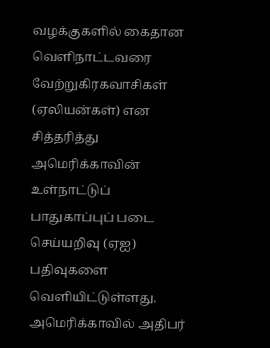வழக்குகளில் கைதான வெளிநாட்டவரை வேற்றுகிரகவாசிகள் (ஏலியன்கள்) என சித்தரித்து அமெரிக்காவின் உள்நாட்டுப் பாதுகாப்புப் படை செய்யறிவு (ஏஐ) பதிவுகளை வெளியிட்டுள்ளது.
அமெரிக்காவில் அதிபர்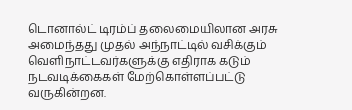டொனால்ட் டிரம்ப் தலைமையிலான அரசு அமைந்தது முதல் அந்நாட்டில் வசிக்கும் வெளிநாட்டவர்களுக்கு எதிராக கடும் நடவடிக்கைகள் மேற்கொள்ளப்பட்டு வருகின்றன.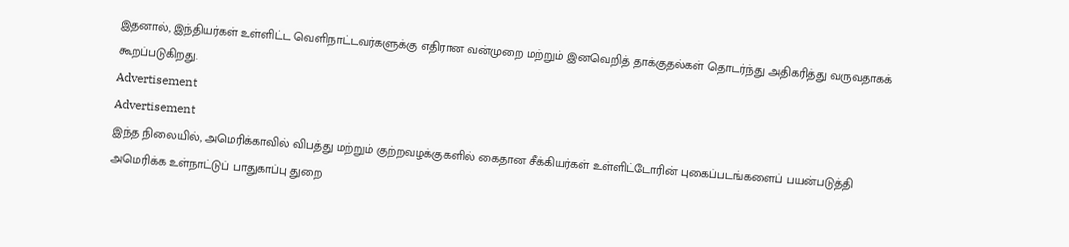இதனால், இந்தியர்கள் உள்ளிட்ட வெளிநாட்டவர்களுக்கு எதிரான வன்முறை மற்றும் இனவெறித் தாக்குதல்கள் தொடர்ந்து அதிகரித்து வருவதாகக் கூறப்படுகிறது.
Advertisement
Advertisement
இந்த நிலையில், அமெரிக்காவில் விபத்து மற்றும் குற்றவழக்குகளில் கைதான சீக்கியர்கள் உள்ளிட்டோரின் புகைப்படங்களைப் பயன்படுத்தி அமெரிக்க உள்நாட்டுப் பாதுகாப்பு துறை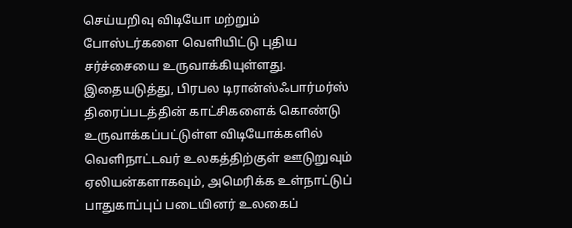செய்யறிவு விடியோ மற்றும் போஸ்டர்களை வெளியிட்டு புதிய சர்ச்சையை உருவாக்கியுள்ளது.
இதையடுத்து, பிரபல டிரான்ஸ்ஃபார்மர்ஸ் திரைப்படத்தின் காட்சிகளைக் கொண்டு உருவாக்கப்பட்டுள்ள விடியோக்களில் வெளிநாட்டவர் உலகத்திற்குள் ஊடுறுவும் ஏலியன்களாகவும், அமெரிக்க உள்நாட்டுப் பாதுகாப்புப் படையினர் உலகைப்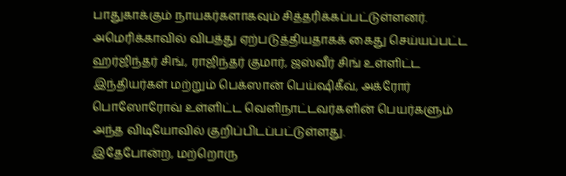பாதுகாக்கும் நாயகர்களாகவும் சித்தரிக்கப்பட்டுள்ளனர்.
அமெரிக்காவில் விபத்து ஏற்படுத்தியதாகக் கைது செய்யப்பட்ட ஹர்ஜிந்தர் சிங், ராஜிந்தர் குமார், ஜஸ்வீர் சிங் உள்ளிட்ட இந்தியர்கள் மற்றும் பெக்ஸான் பெய்ஷிகீவ், அக்ரோர் பொஸோரோவ் உள்ளிட்ட வெளிநாட்டவர்களின் பெயர்களும் அந்த விடியோவில் குறிப்பிடப்பட்டுள்ளது.
இதேபோன்ற, மற்றொரு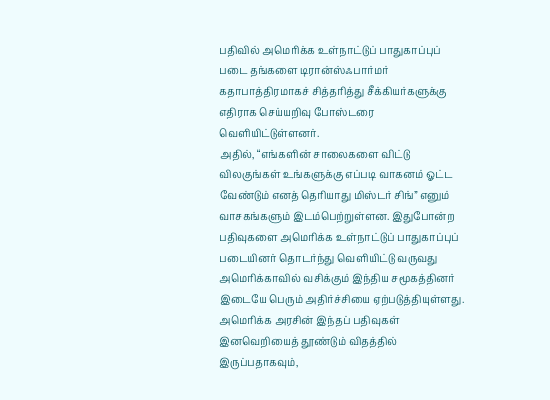பதிவில் அமெரிக்க உள்நாட்டுப் பாதுகாப்புப் படை தங்களை டிரான்ஸ்ஃபார்மர் கதாபாத்திரமாகச் சித்தரித்து சீக்கியர்களுக்கு எதிராக செய்யறிவு போஸ்டரை வெளியிட்டுள்ளனர்.
அதில், “எங்களின் சாலைகளை விட்டு விலகுங்கள் உங்களுக்கு எப்படி வாகனம் ஓட்ட வேண்டும் எனத் தெரியாது மிஸ்டர் சிங்” எனும் வாசகங்களும் இடம்பெற்றுள்ளன. இதுபோன்ற பதிவுகளை அமெரிக்க உள்நாட்டுப் பாதுகாப்புப் படையினர் தொடர்ந்து வெளியிட்டு வருவது அமெரிக்காவில் வசிக்கும் இந்திய சமூகத்தினர் இடையே பெரும் அதிர்ச்சியை ஏற்படுத்தியுள்ளது.
அமெரிக்க அரசின் இந்தப் பதிவுகள் இனவெறியைத் தூண்டும் விதத்தில் இருப்பதாகவும்,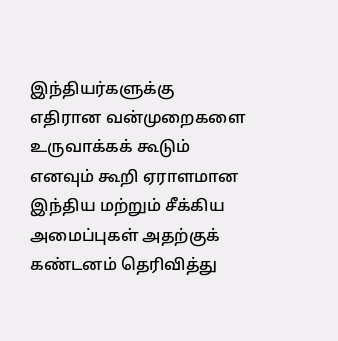இந்தியர்களுக்கு எதிரான வன்முறைகளை உருவாக்கக் கூடும் எனவும் கூறி ஏராளமான இந்திய மற்றும் சீக்கிய அமைப்புகள் அதற்குக் கண்டனம் தெரிவித்து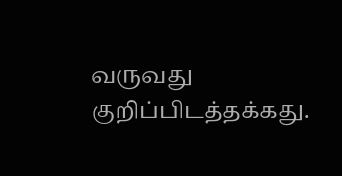வருவது குறிப்பிடத்தக்கது.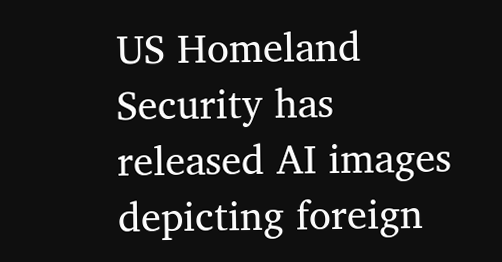US Homeland Security has released AI images depicting foreign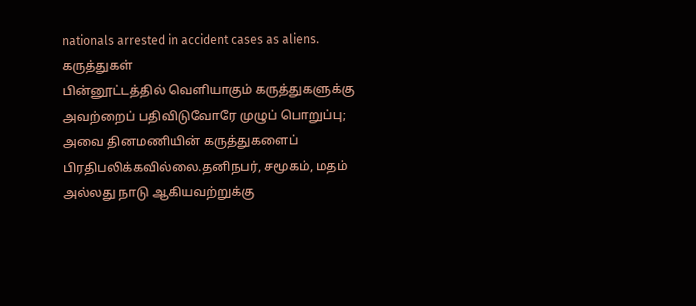nationals arrested in accident cases as aliens.
கருத்துகள்
பின்னூட்டத்தில் வெளியாகும் கருத்துகளுக்கு அவற்றைப் பதிவிடுவோரே முழுப் பொறுப்பு; அவை தினமணியின் கருத்துகளைப் பிரதிபலிக்கவில்லை.தனிநபர், சமூகம், மதம் அல்லது நாடு ஆகியவற்றுக்கு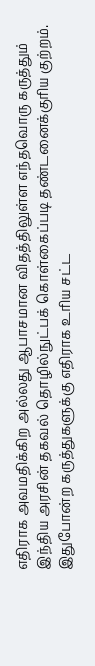எதிராக அவமதிக்கிற அல்லது ஆபாசமான விதத்திலுள்ள எந்தவொரு கருத்தும் இந்திய அரசின் தகவல் தொழில்நுட்பக் கொள்கைப்படி தண்டனைக்குரிய குற்றம். இதுபோன்ற கருத்துகளுக்கு எதிராக உரிய சட்ட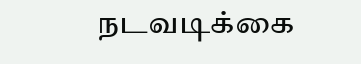நடவடிக்கை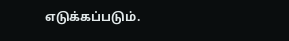எடுக்கப்படும்.